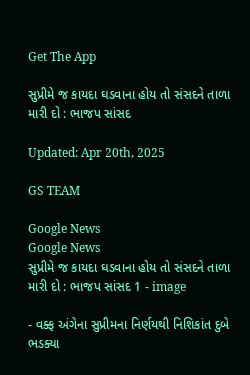Get The App

સુપ્રીમે જ કાયદા ઘડવાના હોય તો સંસદને તાળા મારી દો : ભાજપ સાંસદ

Updated: Apr 20th, 2025

GS TEAM

Google News
Google News
સુપ્રીમે જ કાયદા ઘડવાના હોય તો સંસદને તાળા મારી દો : ભાજપ સાંસદ 1 - image

- વક્ફ અંગેના સુપ્રીમના નિર્ણયથી નિશિકાંત દુબે ભડક્યા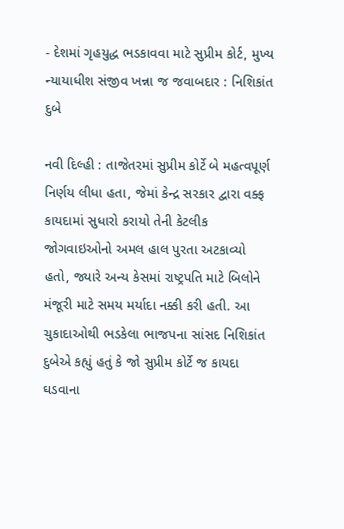- દેશમાં ગૃહયુદ્ધ ભડકાવવા માટે સુપ્રીમ કોર્ટ, મુખ્ય ન્યાયાધીશ સંજીવ ખન્ના જ જવાબદાર : નિશિકાંત દુબે

નવી દિલ્હી : તાજેતરમાં સુપ્રીમ કોર્ટે બે મહત્વપૂર્ણ નિર્ણય લીધા હતા, જેમાં કેન્દ્ર સરકાર દ્વારા વક્ફ કાયદામાં સુધારો કરાયો તેની કેટલીક જોગવાઇઓનો અમલ હાલ પુરતા અટકાવ્યો હતો, જ્યારે અન્ય કેસમાં રાષ્ટ્રપતિ માટે બિલોને મંજૂરી માટે સમય મર્યાદા નક્કી કરી હતી. આ ચુકાદાઓથી ભડકેલા ભાજપના સાંસદ નિશિકાંત દુબેએ કહ્યું હતું કે જો સુપ્રીમ કોર્ટે જ કાયદા ઘડવાના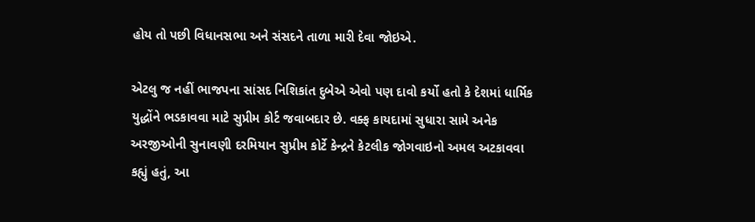હોય તો પછી વિધાનસભા અને સંસદને તાળા મારી દેવા જોઇએ.

એટલુ જ નહીં ભાજપના સાંસદ નિશિકાંત દુબેએ એવો પણ દાવો કર્યો હતો કે દેશમાં ધાર્મિક યુદ્ધોંને ભડકાવવા માટે સુપ્રીમ કોર્ટ જવાબદાર છે. વક્ફ કાયદામાં સુધારા સામે અનેક અરજીઓની સુનાવણી દરમિયાન સુપ્રીમ કોર્ટે કેન્દ્રને કેટલીક જોગવાઇનો અમલ અટકાવવા કહ્યું હતું, આ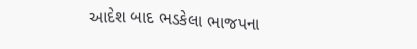આદેશ બાદ ભડકેલા ભાજપના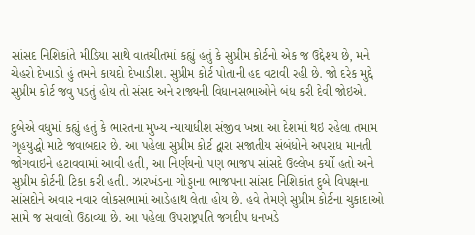સાંસદ નિશિકાંતે મીડિયા સાથે વાતચીતમાં કહ્યું હતું કે સુપ્રીમ કોર્ટનો એક જ ઉદ્દેશ્ય છે, મને ચેહરો દેખાડો હું તમને કાયદો દેખાડીશ. સુપ્રીમ કોર્ટ પોતાની હદ વટાવી રહી છે. જો દરેક મુદ્દે સુપ્રીમ કોર્ટ જવુ પડતું હોય તો સંસદ અને રાજ્યની વિધાનસભાઓને બંધ કરી દેવી જોઇએ.

દુબેએ વધુમાં કહ્યું હતું કે ભારતના મુખ્ય ન્યાયાધીશ સંજીવ ખન્ના આ દેશમાં થઇ રહેલા તમામ ગૃહયુદ્ધો માટે જવાબદાર છે. આ પહેલા સુપ્રીમ કોર્ટ દ્વારા સજાતીય સંબંધોને અપરાધ માનતી જોગવાઇને હટાવવામાં આવી હતી, આ નિર્ણયનો પણ ભાજપ સાંસદે ઉલ્લેખ કર્યો હતો અને સુપ્રીમ કોર્ટની ટિકા કરી હતી. ઝારખંડના ગોડ્ડાના ભાજપના સાંસદ નિશિકાંત દુબે વિપક્ષના સાંસદોને અવાર નવાર લોકસભામાં આડેહાથ લેતા હોય છે. હવે તેમણે સુપ્રીમ કોર્ટના ચુકાદાઓ સામે જ સવાલો ઉઠાવ્યા છે. આ પહેલા ઉપરાષ્ટ્રપતિ જગદીપ ધનખડે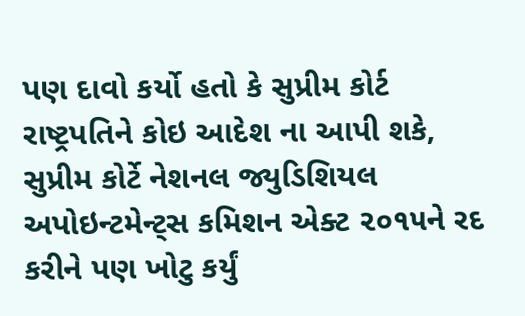પણ દાવો કર્યો હતો કે સુપ્રીમ કોર્ટ રાષ્ટ્રપતિને કોઇ આદેશ ના આપી શકે, સુપ્રીમ કોર્ટે નેશનલ જ્યુડિશિયલ અપોઇન્ટમેન્ટ્સ કમિશન એક્ટ ૨૦૧૫ને રદ કરીને પણ ખોટુ કર્યું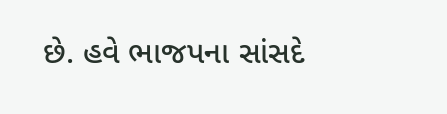છે. હવે ભાજપના સાંસદે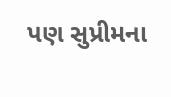પણ સુપ્રીમના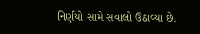નિર્ણયો સામે સવાલો ઉઠાવ્યા છે.